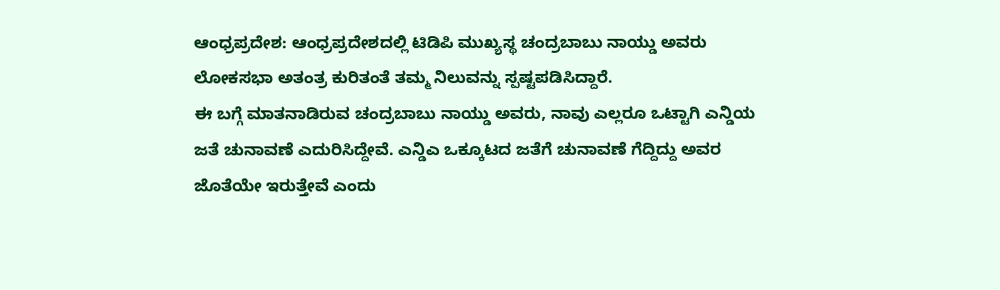ಆಂಧ್ರಪ್ರದೇಶ: ಆಂಧ್ರಪ್ರದೇಶದಲ್ಲಿ ಟಿಡಿಪಿ ಮುಖ್ಯಸ್ಥ ಚಂದ್ರಬಾಬು ನಾಯ್ಡು ಅವರು ಲೋಕಸಭಾ ಅತಂತ್ರ ಕುರಿತಂತೆ ತಮ್ಮ ನಿಲುವನ್ನು ಸ್ಪಷ್ಟಪಡಿಸಿದ್ದಾರೆ.
ಈ ಬಗ್ಗೆ ಮಾತನಾಡಿರುವ ಚಂದ್ರಬಾಬು ನಾಯ್ಡು ಅವರು, ನಾವು ಎಲ್ಲರೂ ಒಟ್ಟಾಗಿ ಎನ್ಡಿಯ ಜತೆ ಚುನಾವಣೆ ಎದುರಿಸಿದ್ದೇವೆ. ಎನ್ಡಿಎ ಒಕ್ಕೂಟದ ಜತೆಗೆ ಚುನಾವಣೆ ಗೆದ್ದಿದ್ದು ಅವರ ಜೊತೆಯೇ ಇರುತ್ತೇವೆ ಎಂದು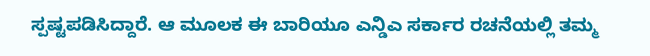ಸ್ಪಷ್ಟಪಡಿಸಿದ್ದಾರೆ. ಆ ಮೂಲಕ ಈ ಬಾರಿಯೂ ಎನ್ಡಿಎ ಸರ್ಕಾರ ರಚನೆಯಲ್ಲಿ ತಮ್ಮ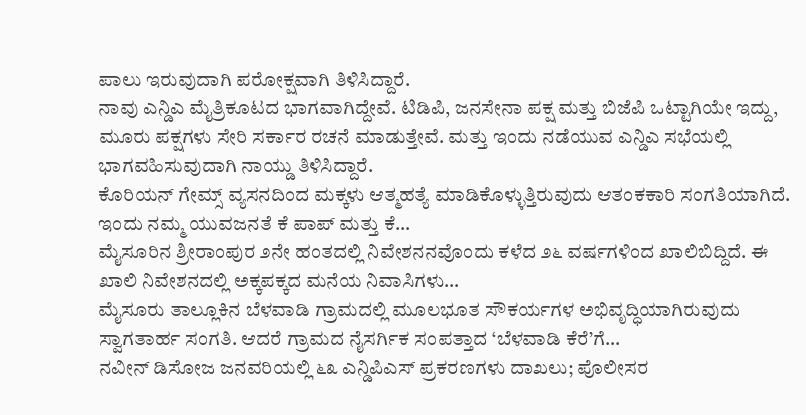ಪಾಲು ಇರುವುದಾಗಿ ಪರೋಕ್ಷವಾಗಿ ತಿಳಿಸಿದ್ದಾರೆ.
ನಾವು ಎನ್ಡಿಎ ಮೈತ್ರಿಕೂಟದ ಭಾಗವಾಗಿದ್ದೇವೆ. ಟಿಡಿಪಿ, ಜನಸೇನಾ ಪಕ್ಷ ಮತ್ತು ಬಿಜೆಪಿ ಒಟ್ಟಾಗಿಯೇ ಇದ್ದು, ಮೂರು ಪಕ್ಷಗಳು ಸೇರಿ ಸರ್ಕಾರ ರಚನೆ ಮಾಡುತ್ತೇವೆ. ಮತ್ತು ಇಂದು ನಡೆಯುವ ಎನ್ಡಿಎ ಸಭೆಯಲ್ಲಿ ಭಾಗವಹಿಸುವುದಾಗಿ ನಾಯ್ಡು ತಿಳಿಸಿದ್ದಾರೆ.
ಕೊರಿಯನ್ ಗೇಮ್ಸ್ ವ್ಯಸನದಿಂದ ಮಕ್ಕಳು ಆತ್ಮಹತ್ಯೆ ಮಾಡಿಕೊಳ್ಳುತ್ತಿರುವುದು ಆತಂಕಕಾರಿ ಸಂಗತಿಯಾಗಿದೆ. ಇಂದು ನಮ್ಮ ಯುವಜನತೆ ಕೆ ಪಾಪ್ ಮತ್ತು ಕೆ…
ಮೈಸೂರಿನ ಶ್ರೀರಾಂಪುರ ೨ನೇ ಹಂತದಲ್ಲಿ ನಿವೇಶನನವೊಂದು ಕಳೆದ ೨೬ ವರ್ಷಗಳಿಂದ ಖಾಲಿಬಿದ್ದಿದೆ. ಈ ಖಾಲಿ ನಿವೇಶನದಲ್ಲಿ ಅಕ್ಕಪಕ್ಕದ ಮನೆಯ ನಿವಾಸಿಗಳು…
ಮೈಸೂರು ತಾಲ್ಲೂಕಿನ ಬೆಳವಾಡಿ ಗ್ರಾಮದಲ್ಲಿ ಮೂಲಭೂತ ಸೌಕರ್ಯಗಳ ಅಭಿವೃದ್ಧಿಯಾಗಿರುವುದು ಸ್ವಾಗತಾರ್ಹ ಸಂಗತಿ. ಆದರೆ ಗ್ರಾಮದ ನೈಸರ್ಗಿಕ ಸಂಪತ್ತಾದ ‘ಬೆಳವಾಡಿ ಕೆರೆ’ಗೆ…
ನವೀನ್ ಡಿಸೋಜ ಜನವರಿಯಲ್ಲಿ ೬೩ ಎನ್ಡಿಪಿಎಸ್ ಪ್ರಕರಣಗಳು ದಾಖಲು; ಪೊಲೀಸರ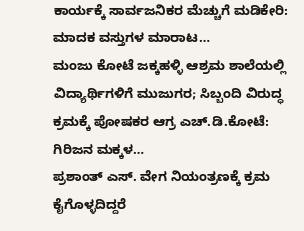ಕಾರ್ಯಕ್ಕೆ ಸಾರ್ವಜನಿಕರ ಮೆಚ್ಚುಗೆ ಮಡಿಕೇರಿ: ಮಾದಕ ವಸ್ತುಗಳ ಮಾರಾಟ…
ಮಂಜು ಕೋಟೆ ಜಕ್ಕಹಳ್ಳಿ ಆಶ್ರಮ ಶಾಲೆಯಲ್ಲಿ ವಿದ್ಯಾರ್ಥಿಗಳಿಗೆ ಮುಜುಗರ; ಸಿಬ್ಬಂದಿ ವಿರುದ್ಧ ಕ್ರಮಕ್ಕೆ ಪೋಷಕರ ಆಗ್ರ ಎಚ್.ಡಿ.ಕೋಟೆ: ಗಿರಿಜನ ಮಕ್ಕಳ…
ಪ್ರಶಾಂತ್ ಎಸ್. ವೇಗ ನಿಯಂತ್ರಣಕ್ಕೆ ಕ್ರಮ ಕೈಗೊಳ್ಳದಿದ್ದರೆ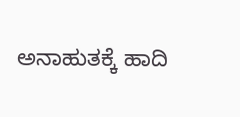ಅನಾಹುತಕ್ಕೆ ಹಾದಿ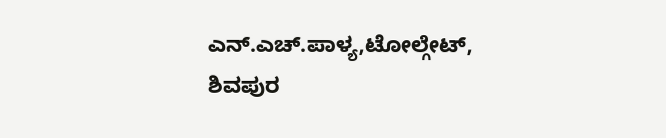ಎನ್.ಎಚ್.ಪಾಳ್ಯ,ಟೋಲ್ಗೇಟ್, ಶಿವಪುರ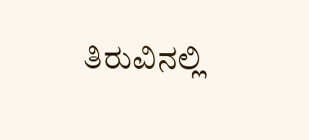ತಿರುವಿನಲ್ಲಿ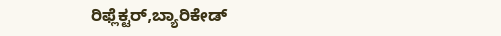ರಿಫ್ಲೆಕ್ಟರ್,ಬ್ಯಾರಿಕೇಡ್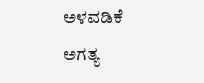ಅಳವಡಿಕೆ ಅಗತ್ಯ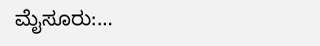ಮೈಸೂರು:…